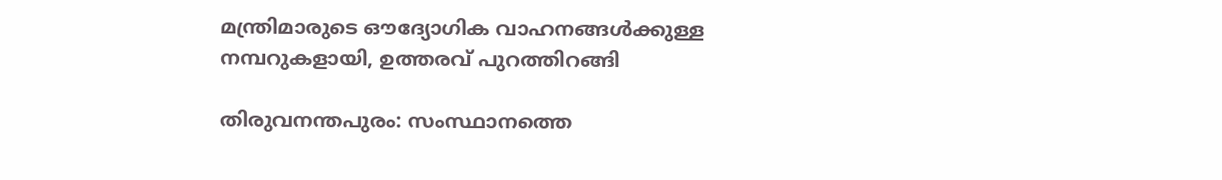മന്ത്രിമാരുടെ ഔദ്യോഗിക വാഹനങ്ങൾക്കുള്ള നമ്പറുകളായി, ഉത്തരവ് പുറത്തിറങ്ങി

തിരുവനന്തപുരം: സംസ്ഥാനത്തെ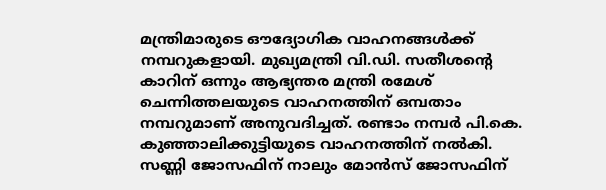മന്ത്രിമാരുടെ ഔദ്യോഗിക വാഹനങ്ങൾക്ക് നമ്പറുകളായി. മുഖ്യമന്ത്രി വി.ഡി. സതീശന്റെ കാറിന് ഒന്നും ആഭ്യന്തര മന്ത്രി രമേശ് ചെന്നിത്തലയുടെ വാഹനത്തിന് ഒമ്പതാം നമ്പറുമാണ് അനുവദിച്ചത്. രണ്ടാം നമ്പർ പി.കെ. കുഞ്ഞാലിക്കുട്ടിയുടെ വാഹനത്തിന് നൽകി. സണ്ണി ജോസഫിന് നാലും മോൻസ് ജോസഫിന്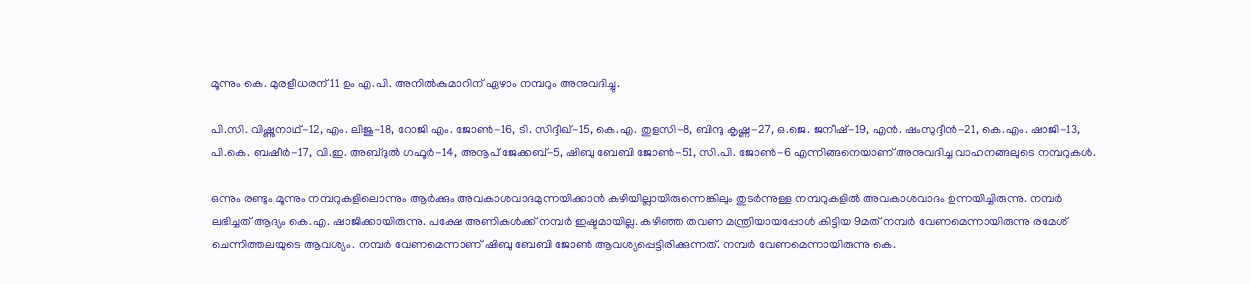മൂന്നും കെ. മുരളീധരന് 11 ഉം എ.പി. അനിൽകുമാറിന് ഏഴാം നമ്പറും അനുവദിച്ചു.

പി.സി. വിഷ്ണുനാഥ്-12, എം. ലിജു-18, റോജി എം. ജോൺ-16, ടി. സിദ്ദീഖ്-15, കെ.എ. തുളസി-8, ബിന്ദു കൃഷ്ണ-27, ഒ.ജെ. ജനീഷ്-19, എൻ. ഷംസുദ്ദീൻ-21, കെ.എം. ഷാജി-13, പി.കെ. ബഷീർ-17, വി.ഇ. അബ്ദുൽ ഗഫൂർ-14, അനൂപ് ജേക്കബ്-5, ഷിബു ബേബി ജോൺ-51, സി.പി. ജോൺ-6 എന്നിങ്ങനെയാണ് അനുവദിച്ച വാഹനങ്ങലുടെ നമ്പറുകൾ.

ഒന്നും രണ്ടും മൂന്നും നമ്പറുകളിലൊന്നും ആർക്കും അവകാശവാദമുന്നയിക്കാൻ കഴിയില്ലായിരുന്നെങ്കിലും തുടർന്നുള്ള നമ്പറുകളിൽ അവകാശവാദം ഉന്നയിച്ചിരുന്നു. നമ്പർ ലഭിച്ചത് ആദ്യം കെ.എ. ഷാജിക്കായിരുന്നു. പക്ഷേ അണികള്‍ക്ക് നമ്പർ ഇഷ്ടമായില്ല. കഴിഞ്ഞ തവണ മന്ത്രിയായപ്പോള്‍ കിട്ടിയ 9മത് നമ്പർ വേണമെന്നായിരുന്നു രമേശ് ചെന്നിത്തലയുടെ ആവശ്യം. നമ്പർ വേണമെന്നാണ് ഷിബു ബേബി ജോണ്‍ ആവശ്യപ്പെട്ടിരിക്കുന്നത്. നമ്പർ വേണമെന്നായിരുന്നു കെ.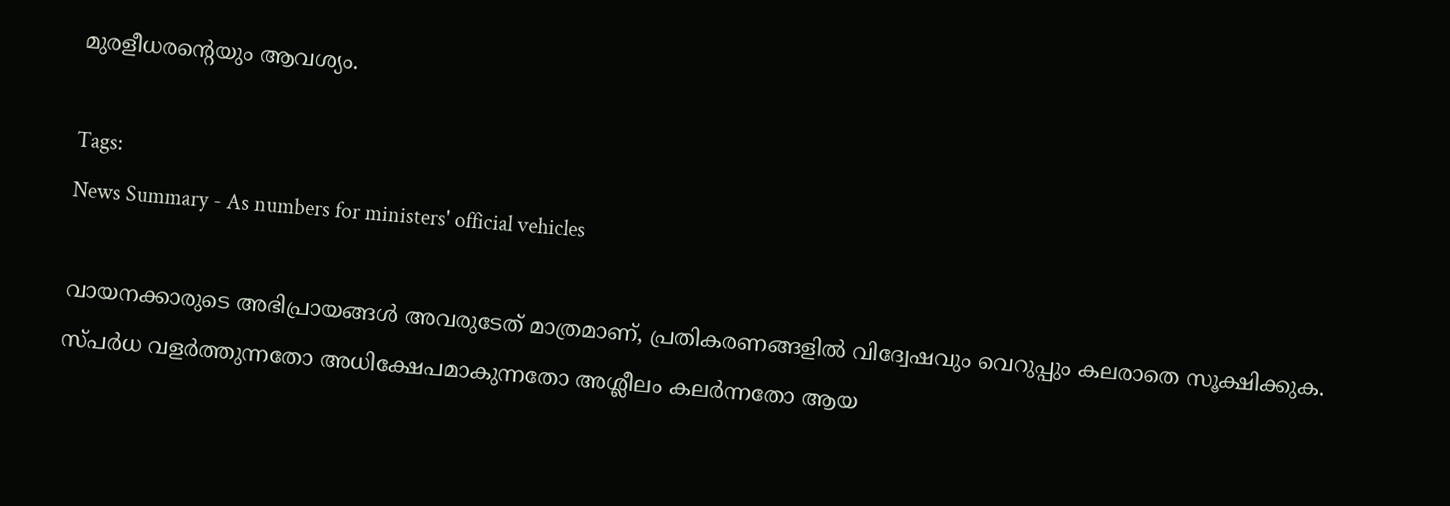മുരളീധരന്‍റെയും ആവശ്യം.

Tags:
News Summary - As numbers for ministers' official vehicles

വായനക്കാരുടെ അഭിപ്രായങ്ങള്‍ അവരുടേത് മാത്രമാണ്, പ്രതികരണങ്ങളിൽ വിദ്വേഷവും വെറുപ്പും കലരാതെ സൂക്ഷിക്കുക. സ്പർധ വളർത്തുന്നതോ അധിക്ഷേപമാകുന്നതോ അശ്ലീലം കലർന്നതോ ആയ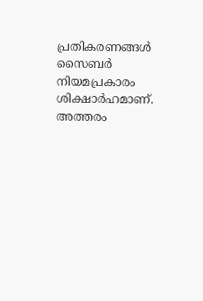പ്രതികരണങ്ങൾ സൈബർ നിയമപ്രകാരം ശിക്ഷാർഹമാണ്. അത്തരം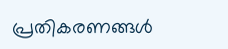പ്രതികരണങ്ങൾ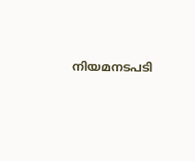നിയമനടപടി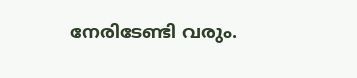നേരിടേണ്ടി വരും.